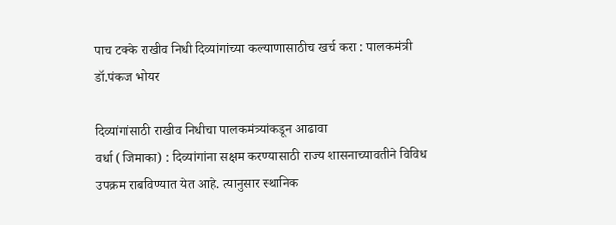पाच टक्के राखीव निधी दिव्यांगांच्या कल्याणासाठीच खर्च करा : पालकमंत्री डॉ.पंकज भोयर

दिव्यांगांसाठी राखीव निधीचा पालकमंत्र्यांकडून आढावा
वर्धा (जिमाका) : दिव्यांगांना सक्षम करण्यासाठी राज्य शासनाच्यावतीने विविध उपक्रम राबविण्यात येत आहे. त्यानुसार स्थानिक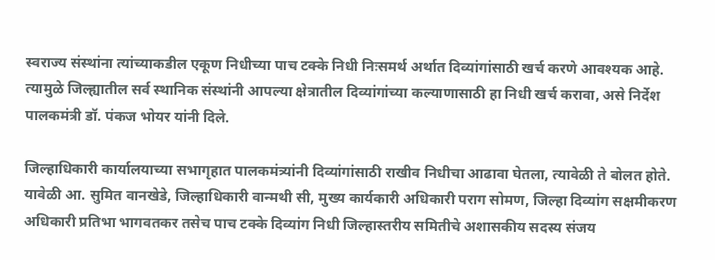स्वराज्य संस्थांना त्यांच्याकडील एकूण निधीच्या पाच टक्के निधी निःसमर्थ अर्थात दिव्यांगांसाठी खर्च करणे आवश्यक आहे. त्यामुळे जिल्ह्यातील सर्व स्थानिक संस्थांनी आपल्या क्षेत्रातील दिव्यांगांच्या कल्याणासाठी हा निधी खर्च करावा, असे निर्देश पालकमंत्री डॉ. पंकज भोयर यांनी दिले.

जिल्हाधिकारी कार्यालयाच्या सभागृहात पालकमंत्र्यांनी दिव्यांगांसाठी राखीव निधीचा आढावा घेतला, त्यावेळी ते बोलत होते. यावेळी आ. सुमित वानखेडे, जिल्हाधिकारी वान्मथी सी, मुख्य कार्यकारी अधिकारी पराग सोमण, जिल्हा दिव्यांग सक्षमीकरण अधिकारी प्रतिभा भागवतकर तसेच पाच टक्के दिव्यांग निधी जिल्हास्तरीय समितीचे अशासकीय सदस्य संजय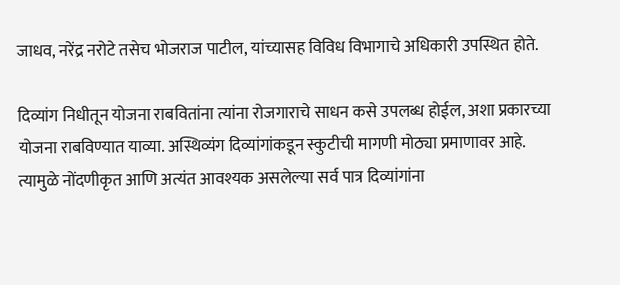जाधव, नरेंद्र नरोटे तसेच भोजराज पाटील, यांच्यासह विविध विभागाचे अधिकारी उपस्थित होते.

दिव्यांग निधीतून योजना राबवितांना त्यांना रोजगाराचे साधन कसे उपलब्ध होईल, अशा प्रकारच्या योजना राबविण्यात याव्या. अस्थिव्यंग दिव्यांगांकडून स्कुटीची मागणी मोठ्या प्रमाणावर आहे. त्यामुळे नोंदणीकृत आणि अत्यंत आवश्यक असलेल्या सर्व पात्र दिव्यांगांना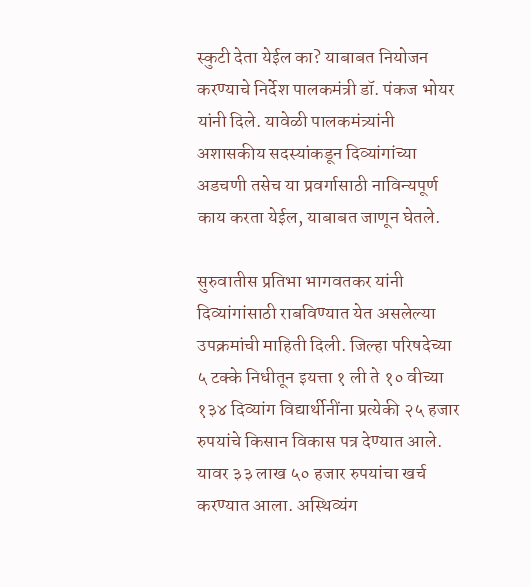स्कुटी देता येईल का? याबाबत नियोजन करण्याचे निर्देश पालकमंत्री डॉ. पंकज भोयर यांनी दिले. यावेळी पालकमंत्र्यांनी अशासकीय सदस्यांकडून दिव्यांगांच्या अडचणी तसेच या प्रवर्गासाठी नाविन्यपूर्ण काय करता येईल, याबाबत जाणून घेतले.

सुरुवातीस प्रतिभा भागवतकर यांनी दिव्यांगांसाठी राबविण्यात येत असलेल्या उपक्रमांची माहिती दिली. जिल्हा परिषदेच्या ५ टक्के निधीतून इयत्ता १ ली ते १० वीच्या १३४ दिव्यांग विद्यार्थीनींना प्रत्येकी २५ हजार रुपयांचे किसान विकास पत्र देण्यात आले. यावर ३३ लाख ५० हजार रुपयांचा खर्च करण्यात आला. अस्थिव्यंग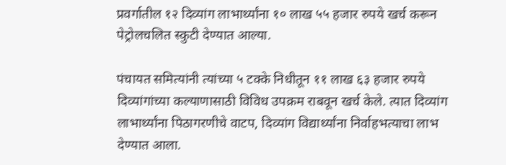प्रवर्गातील १२ दिव्यांग लाभार्थ्यांना १० लाख ५५ हजार रुपये खर्च करून पेट्रोलचलित स्कुटी देण्यात आल्या.

पंचायत समित्यांनी त्यांच्या ५ टक्के निधीतून ११ लाख ६३ हजार रुपये दिव्यांगांच्या कल्याणासाठी विविध उपक्रम राबवून खर्च केले. त्यात दिव्यांग लाभार्थ्यांना पिठागरणीचे वाटप, दिव्यांग विद्यार्थ्यांना निर्वाहभत्याचा लाभ देण्यात आला.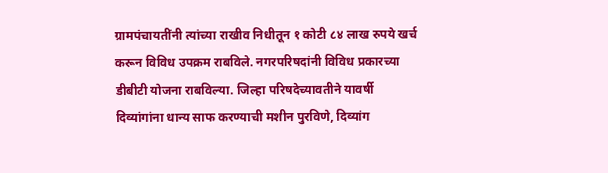ग्रामपंचायतींनी त्यांच्या राखीव निधीतून १ कोटी ८४ लाख रुपये खर्च करून विविध उपक्रम राबविले. नगरपरिषदांनी विविध प्रकारच्या डीबीटी योजना राबविल्या. जिल्हा परिषदेच्यावतीने यावर्षी दिव्यांगांना धान्य साफ करण्याची मशीन पुरविणे, दिव्यांग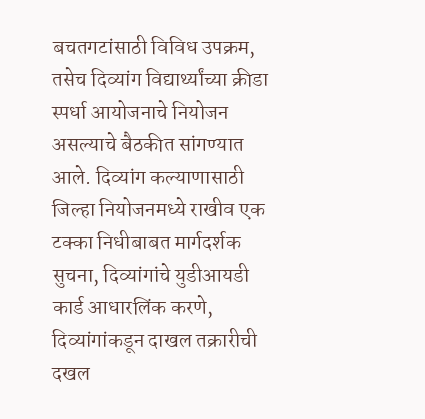बचतगटांसाठी विविध उपक्रम, तसेच दिव्यांग विद्यार्थ्यांच्या क्रीडा स्पर्धा आयोजनाचे नियोजन असल्याचे बैठकीत सांगण्यात आले. दिव्यांग कल्याणासाठी जिल्हा नियोजनमध्ये राखीव एक टक्का निधीबाबत मार्गदर्शक सुचना, दिव्यांगांचे युडीआयडी कार्ड आधारलिंक करणे, दिव्यांगांकडून दाखल तक्रारीची दखल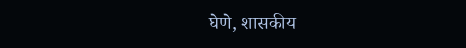घेणे, शासकीय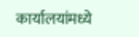कार्यालयांमध्ये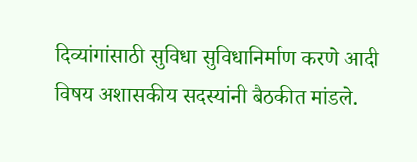दिव्यांगांसाठी सुविधा सुविधानिर्माण करणे आदी विषय अशासकीय सदस्यांनी बैठकीत मांडले.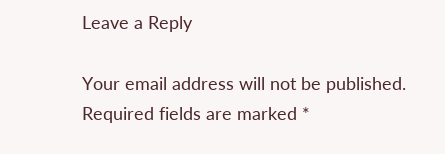Leave a Reply

Your email address will not be published. Required fields are marked *